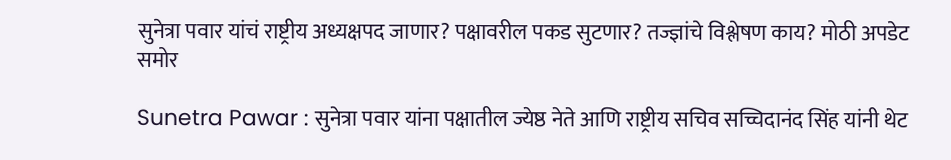सुनेत्रा पवार यांचं राष्ट्रीय अध्यक्षपद जाणार? पक्षावरील पकड सुटणार? तज्ज्ञांचे विश्लेषण काय? मोठी अपडेट समोर

Sunetra Pawar : सुनेत्रा पवार यांना पक्षातील ज्येष्ठ नेते आणि राष्ट्रीय सचिव सच्चिदानंद सिंह यांनी थेट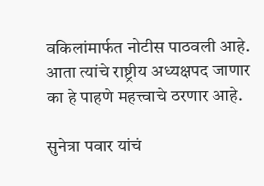वकिलांमार्फत नोटीस पाठवली आहे. आता त्यांचे राष्ट्रीय अध्यक्षपद जाणार का हे पाहणे महत्त्वाचे ठरणार आहे.

सुनेत्रा पवार यांचं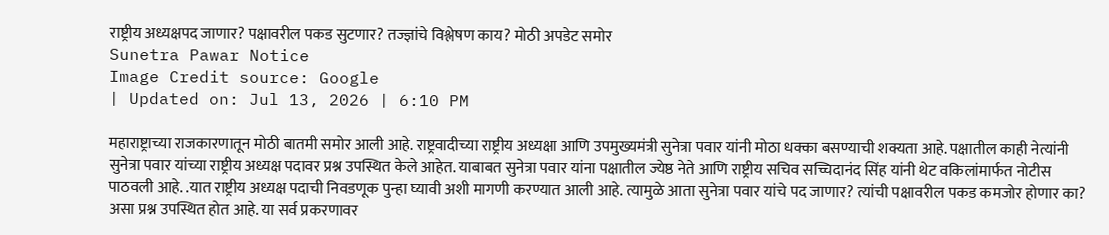राष्ट्रीय अध्यक्षपद जाणार? पक्षावरील पकड सुटणार? तज्ज्ञांचे विश्लेषण काय? मोठी अपडेट समोर
Sunetra Pawar Notice
Image Credit source: Google
| Updated on: Jul 13, 2026 | 6:10 PM

महाराष्ट्राच्या राजकारणातून मोठी बातमी समोर आली आहे. राष्ट्रवादीच्या राष्ट्रीय अध्यक्षा आणि उपमुख्यमंत्री सुनेत्रा पवार यांनी मोठा धक्का बसण्याची शक्यता आहे. पक्षातील काही नेत्यांनी सुनेत्रा पवार यांच्या राष्ट्रीय अध्यक्ष पदावर प्रश्न उपस्थित केले आहेत. याबाबत सुनेत्रा पवार यांना पक्षातील ज्येष्ठ नेते आणि राष्ट्रीय सचिव सच्चिदानंद सिंह यांनी थेट वकिलांमार्फत नोटीस पाठवली आहे. .यात राष्ट्रीय अध्यक्ष पदाची निवडणूक पुन्हा घ्यावी अशी मागणी करण्यात आली आहे. त्यामुळे आता सुनेत्रा पवार यांचे पद जाणार? त्यांची पक्षावरील पकड कमजोर होणार का? असा प्रश्न उपस्थित होत आहे. या सर्व प्रकरणावर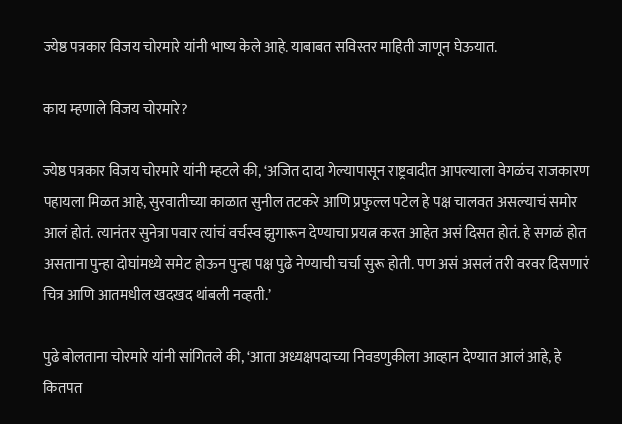ज्येष्ठ पत्रकार विजय चोरमारे यांनी भाष्य केले आहे. याबाबत सविस्तर माहिती जाणून घेऊयात.

काय म्हणाले विजय चोरमारे?

ज्येष्ठ पत्रकार विजय चोरमारे यांनी म्हटले की, ‘अजित दादा गेल्यापासून राष्ट्रवादीत आपल्याला वेगळंच राजकारण पहायला मिळत आहे, सुरवातीच्या काळात सुनील तटकरे आणि प्रफुल्ल पटेल हे पक्ष चालवत असल्याचं समोर आलं होतं. त्यानंतर सुनेत्रा पवार त्यांचं वर्चस्व झुगारून देण्याचा प्रयत्न करत आहेत असं दिसत होतं. हे सगळं होत असताना पुन्हा दोघांमध्ये समेट होऊन पुन्हा पक्ष पुढे नेण्याची चर्चा सुरू होती. पण असं असलं तरी वरवर दिसणारं चित्र आणि आतमधील खदखद थांबली नव्हती.’

पुढे बोलताना चोरमारे यांनी सांगितले की, ‘आता अध्यक्षपदाच्या निवडणुकीला आव्हान देण्यात आलं आहे, हे कितपत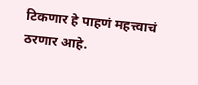टिकणार हे पाहणं महत्त्वाचं ठरणार आहे.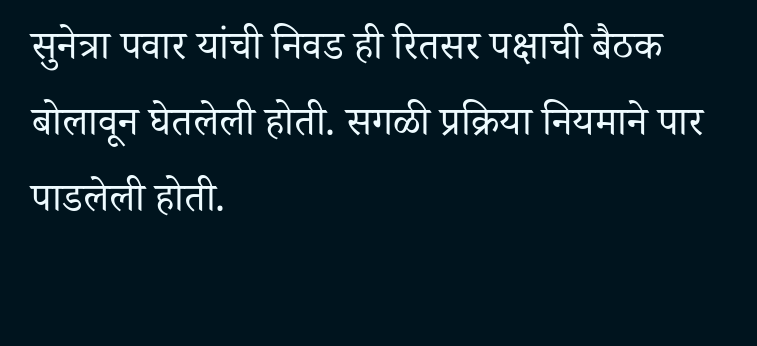सुनेत्रा पवार यांची निवड ही रितसर पक्षाची बैठक बोलावून घेतलेली होती. सगळी प्रक्रिया नियमाने पार पाडलेली होती.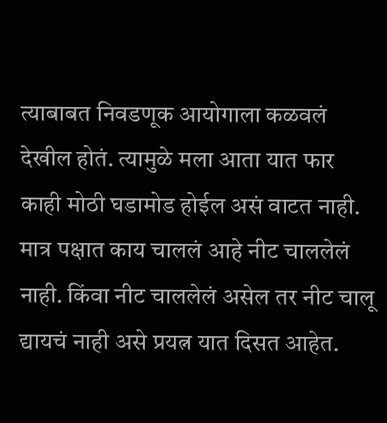त्याबाबत निवडणूक आयोगाला कळवलं देखील होतं. त्यामुळे मला आता यात फार काही मोठी घडामोड होईल असं वाटत नाही. मात्र पक्षात काय चाललं आहे नीट चाललेलं नाही. किंवा नीट चाललेलं असेल तर नीट चालू द्यायचं नाही असे प्रयत्न यात दिसत आहेत.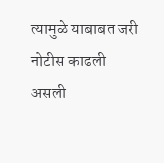त्यामुळे याबाबत जरी नोटीस काढली असली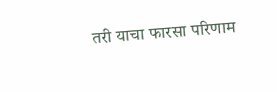तरी याचा फारसा परिणाम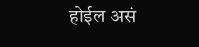होईल असं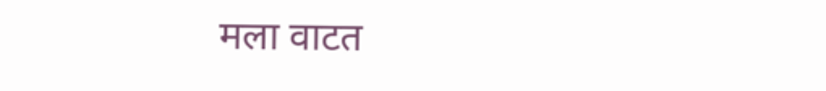मला वाटत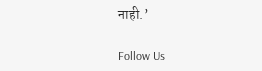नाही.’

Follow Us